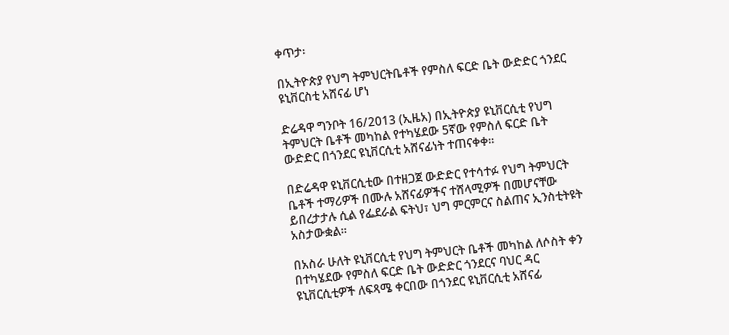ቀጥታ፡

በኢትዮጵያ የህግ ትምህርትቤቶች የምስለ ፍርድ ቤት ውድድር ጎንደር ዩኒቨርስቲ አሸናፊ ሆነ

ድሬዳዋ ግንቦት 16/2013 (ኢዜአ) በኢትዮጵያ ዩኒቨርሲቲ የህግ ትምህርት ቤቶች መካከል የተካሄደው 5ኛው የምስለ ፍርድ ቤት ውድድር በጎንደር ዩኒቨርሲቲ አሸናፊነት ተጠናቀቀ።

በድሬዳዋ ዩኒቨርሲቲው በተዘጋጀ ውድድር የተሳተፉ የህግ ትምህርት ቤቶች ተማሪዎች በሙሉ አሸናፊዎችና ተሸላሚዎች በመሆናቸው ይበረታታሉ ሲል የፌደራል ፍትህ፣ ህግ ምርምርና ስልጠና ኢንስቲትዩት አስታውቋል።

በአስራ ሁለት ዩኒቨርሲቲ የህግ ትምህርት ቤቶች መካከል ለሶስት ቀን በተካሄደው የምስለ ፍርድ ቤት ውድድር ጎንደርና ባህር ዳር ዩኒቨርሲቲዎች ለፍጻሜ ቀርበው በጎንደር ዩኒቨርሲቲ አሸናፊ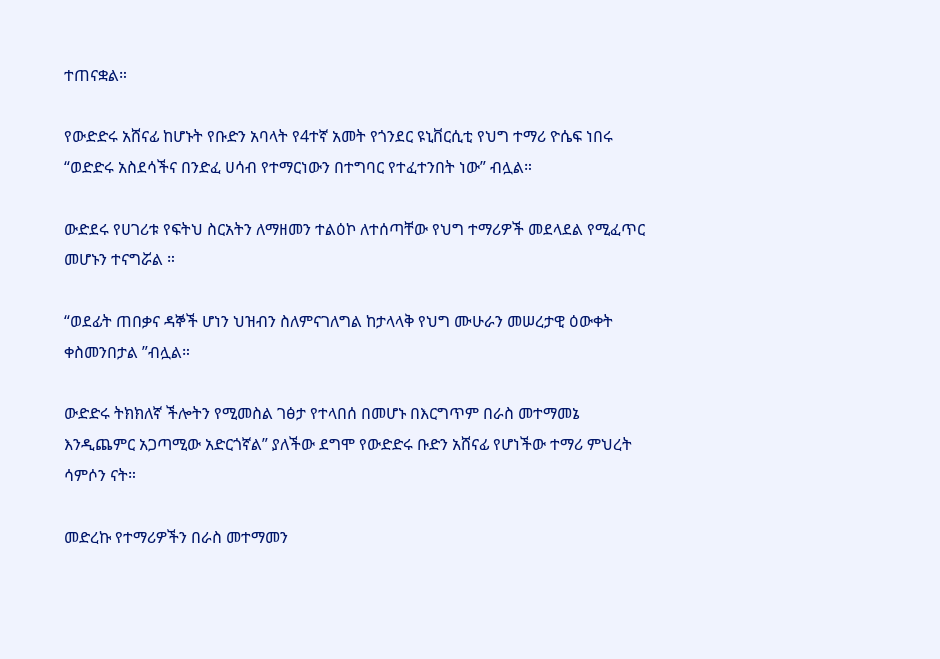ተጠናቋል።

የውድድሩ አሸናፊ ከሆኑት የቡድን አባላት የ4ተኛ አመት የጎንደር ዩኒቨርሲቲ የህግ ተማሪ ዮሴፍ ነበሩ “ወድድሩ አስደሳችና በንድፈ ሀሳብ የተማርነውን በተግባር የተፈተንበት ነው” ብሏል።

ውድደሩ የሀገሪቱ የፍትህ ስርአትን ለማዘመን ተልዕኮ ለተሰጣቸው የህግ ተማሪዎች መደላደል የሚፈጥር መሆኑን ተናግሯል ።

“ወደፊት ጠበቃና ዳኞች ሆነን ህዝብን ስለምናገለግል ከታላላቅ የህግ ሙሁራን መሠረታዊ ዕውቀት ቀስመንበታል ”ብሏል።

ውድድሩ ትክክለኛ ችሎትን የሚመስል ገፅታ የተላበሰ በመሆኑ በእርግጥም በራስ መተማመኔ እንዲጨምር አጋጣሚው አድርጎኛል” ያለችው ደግሞ የውድድሩ ቡድን አሸናፊ የሆነችው ተማሪ ምህረት ሳምሶን ናት።

መድረኩ የተማሪዎችን በራስ መተማመን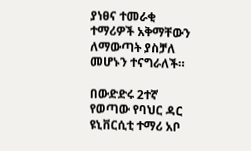ያነፀና ተመራቂ ተማሪዎች አቅማቸውን ለማውጣት ያስቻለ መሆኑን ተናግራለች።

በውድድሩ 2ተኛ የወጣው የባህር ዳር ዩኒቨርሲቲ ተማሪ አቦ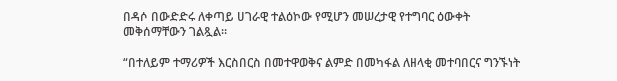በዳሶ በውድድሩ ለቀጣይ ሀገራዊ ተልዕኮው የሚሆን መሠረታዊ የተግባር ዕውቀት መቅሰማቸውን ገልጿል።

“በተለይም ተማሪዎች እርስበርስ በመተዋወቅና ልምድ በመካፋል ለዘላቂ መተባበርና ግንኙነት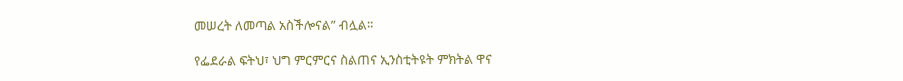መሠረት ለመጣል አስችሎናል” ብሏል።

የፌደራል ፍትህ፣ ህግ ምርምርና ስልጠና ኢንስቲትዩት ምክትል ዋና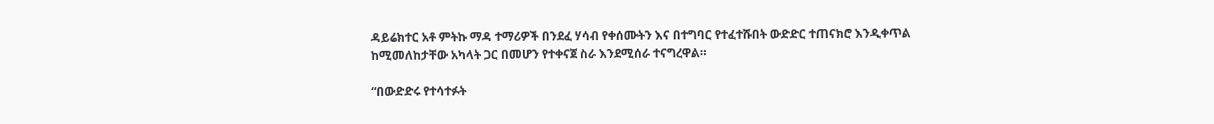ዳይሬክተር አቶ ምትኩ ማዳ ተማሪዎች በንደፈ ሃሳብ የቀሰሙትን እና በተግባር የተፈተሹበት ውድድር ተጠናክሮ እንዲቀጥል ከሚመለከታቸው አካላት ጋር በመሆን የተቀናጀ ስራ እንደሚሰራ ተናግረዋል።

“በውድድሩ የተሳተፉት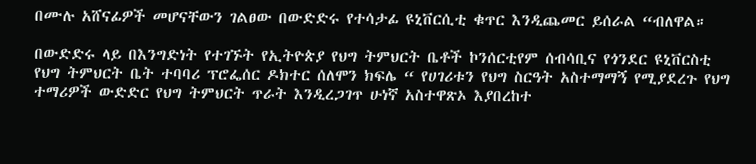በሙሉ አሸናፊዎች መሆናቸውን ገልፀው በውድድሩ የተሳታፊ ዩኒቨርሲቲ ቁጥር እንዲጨመር ይሰራል “ብለዋል።

በውድድሩ ላይ በእንግድነት የተገኙት የኢትዮጵያ የህግ ትምህርት ቤቶች ኮንሰርቲየም ሰብሳቢና የጎንደር ዩኒቨርስቲ የህግ ትምህርት ቤት ተባባሪ ፕሮፌሰር ዶክተር ሰለሞን ክፍሌ “ የሀገሪቱን የህግ ስርዓት አስተማማኝ የሚያደረጉ የህግ ተማሪዎች ውድድር የህግ ትምህርት ጥራት እንዲረጋገጥ ሁነኛ አስተዋጽኦ እያበረከተ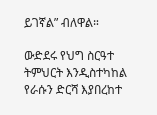ይገኛል” ብለዋል።

ውድደሩ የህግ ስርዓተ ትምህርት እንዲስተካከል የራሱን ድርሻ እያበረከተ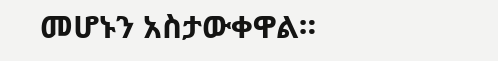መሆኑን አስታውቀዋል።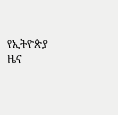የኢትዮጵያ ዜና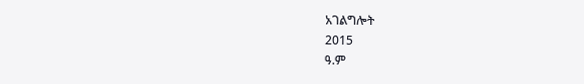አገልግሎት
2015
ዓ.ም